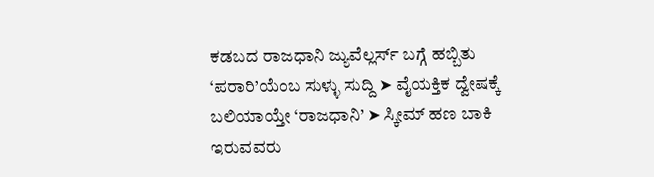ಕಡಬದ ರಾಜಧಾನಿ ಜ್ಯುವೆಲ್ಲರ್ಸ್ ಬಗ್ಗೆ ಹಬ್ಬಿತು ‘ಪರಾರಿ’ಯೆಂಬ ಸುಳ್ಳು ಸುದ್ದಿ ➤ ವೈಯಕ್ತಿಕ ದ್ವೇಷಕ್ಕೆ ಬಲಿಯಾಯ್ತೇ ‘ರಾಜಧಾನಿ’ ➤ ಸ್ಕೀಮ್ ಹಣ ಬಾಕಿ ಇರುವವರು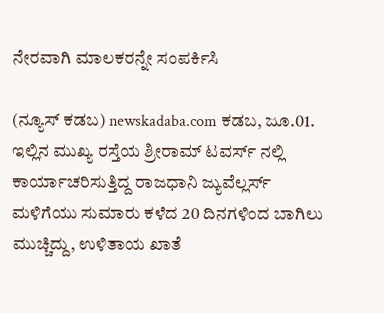ನೇರವಾಗಿ ಮಾಲಕರನ್ನೇ ಸಂಪರ್ಕಿಸಿ

(ನ್ಯೂಸ್ ಕಡಬ) newskadaba.com ಕಡಬ, ಜೂ.01. ಇಲ್ಲಿನ ಮುಖ್ಯ ರಸ್ತೆಯ ಶ್ರೀರಾಮ್ ಟವರ್ಸ್ ನಲ್ಲಿ ಕಾರ್ಯಾಚರಿಸುತ್ತಿದ್ದ ರಾಜಧಾನಿ ಜ್ಯುವೆಲ್ಲರ್ಸ್ ಮಳಿಗೆಯು ಸುಮಾರು ಕಳೆದ 20 ದಿನಗಳಿಂದ ಬಾಗಿಲು ಮುಚ್ಚಿದ್ದು, ಉಳಿತಾಯ ಖಾತೆ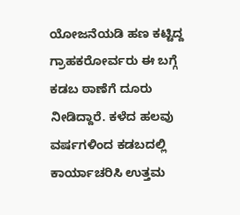ಯೋಜನೆಯಡಿ ಹಣ ಕಟ್ಟಿದ್ದ ಗ್ರಾಹಕರೋರ್ವರು ಈ ಬಗ್ಗೆ ಕಡಬ ಠಾಣೆಗೆ ದೂರು ನೀಡಿದ್ದಾರೆ. ಕಳೆದ ಹಲವು ವರ್ಷಗಳಿಂದ ಕಡಬದಲ್ಲಿ ಕಾರ್ಯಾಚರಿಸಿ ಉತ್ತಮ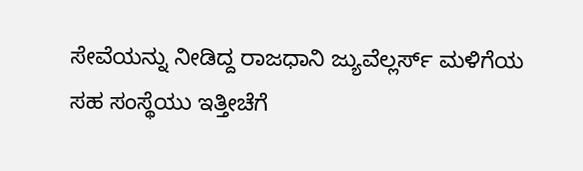ಸೇವೆಯನ್ನು ನೀಡಿದ್ದ ರಾಜಧಾನಿ ಜ್ಯುವೆಲ್ಲರ್ಸ್ ಮಳಿಗೆಯ ಸಹ ಸಂಸ್ಥೆಯು ಇತ್ತೀಚೆಗೆ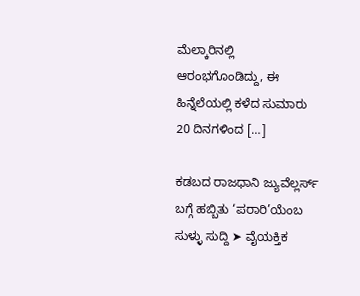ಮೆಲ್ಕಾರಿನಲ್ಲಿ ಆರಂಭಗೊಂಡಿದ್ದು, ಈ ಹಿನ್ನೆಲೆಯಲ್ಲಿ ಕಳೆದ ಸುಮಾರು 20 ದಿನಗಳಿಂದ […]

ಕಡಬದ ರಾಜಧಾನಿ ಜ್ಯುವೆಲ್ಲರ್ಸ್ ಬಗ್ಗೆ ಹಬ್ಬಿತು ‘ಪರಾರಿ’ಯೆಂಬ ಸುಳ್ಳು ಸುದ್ದಿ ➤ ವೈಯಕ್ತಿಕ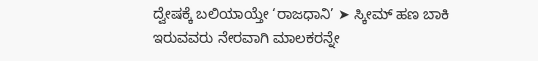ದ್ವೇಷಕ್ಕೆ ಬಲಿಯಾಯ್ತೇ ‘ರಾಜಧಾನಿ’ ➤ ಸ್ಕೀಮ್ ಹಣ ಬಾಕಿ ಇರುವವರು ನೇರವಾಗಿ ಮಾಲಕರನ್ನೇ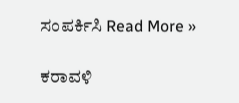ಸಂಪರ್ಕಿಸಿ Read More »

ಕರಾವಳಿ